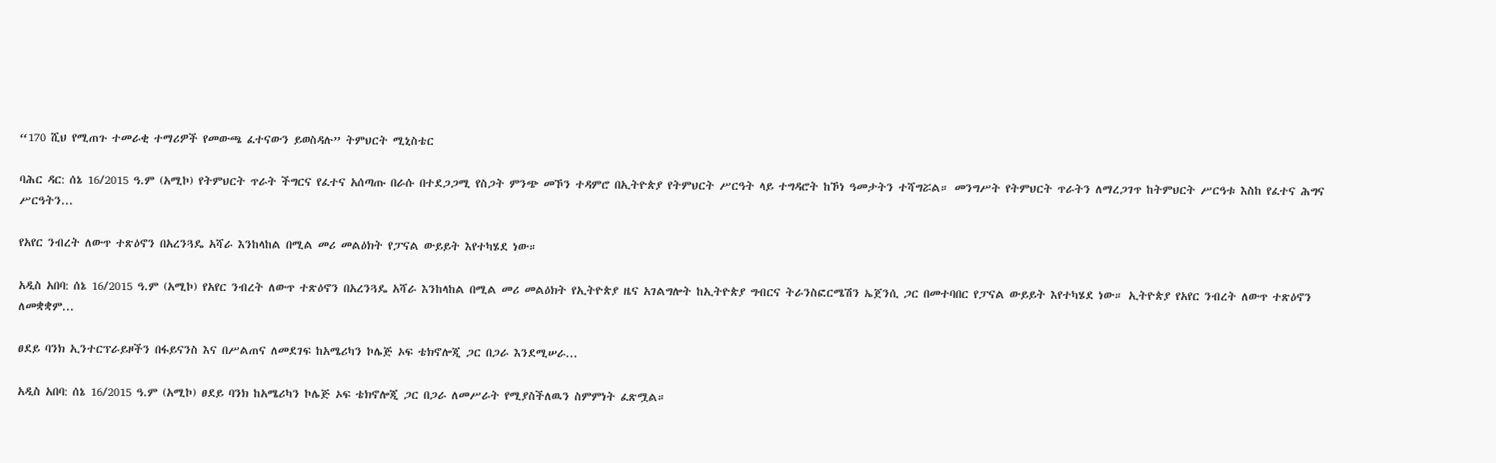“170 ሺህ የሚጠጉ ተመራቂ ተማሪዎች የመውጫ ፈተናውን ይወስዳሉ” ትምህርት ሚኒስቴር

ባሕር ዳር: ሰኔ 16/2015 ዓ.ም (አሚኮ) የትምህርት ጥራት ችግርና የፈተና አሰጣጡ በራሱ በተደጋጋሚ የስጋት ምንጭ መኾን ተዳምሮ በኢትዮጵያ የትምህርት ሥርዓት ላይ ተግዳሮት ከኾነ ዓመታትን ተሻግሯል። መንግሥት የትምህርት ጥራትን ለማረጋገጥ ከትምህርት ሥርዓቱ እስከ የፈተና ሕግና ሥርዓትን...

የአየር ንብረት ለውጥ ተጽዕኖን በአረንጓዴ አሻራ እንከላከል በሚል መሪ መልዕክት የፓናል ውይይት እየተካሄደ ነው።

አዲስ አበባ: ሰኔ 16/2015 ዓ.ም (አሚኮ) የአየር ንብረት ለውጥ ተጽዕኖን በአረንጓዴ አሻራ እንከላከል በሚል መሪ መልዕክት የኢትዮጵያ ዜና አገልግሎት ከኢትዮጵያ ግብርና ትራንስፎርሜሽን ኤጀንሲ ጋር በመተባበር የፓናል ውይይት እየተካሄደ ነው። ኢትዮጵያ የአየር ንብረት ለውጥ ተጽዕኖን ለመቋቋም...

ፀደይ ባንክ ኢንተርፕራይዞችን በፋይናንስ እና በሥልጠና ለመደገፍ ከአሜሪካን ኮሌጅ ኦፍ ቴክኖሎጂ ጋር በጋራ እንደሚሠራ...

አዲስ አበባ: ሰኔ 16/2015 ዓ.ም (አሚኮ) ፀደይ ባንክ ከአሜሪካን ኮሌጅ ኦፍ ቴክኖሎጂ ጋር በጋራ ለመሥራት የሚያስችለዉን ስምምነት ፈጽሟል።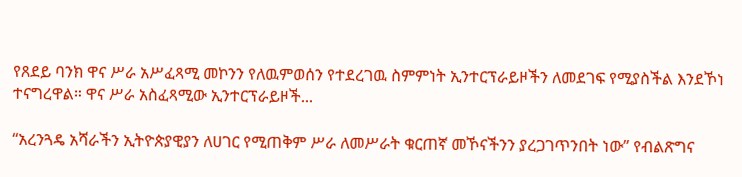የጸደይ ባንክ ዋና ሥራ አሥፈጻሚ መኮንን የለዉምወሰን የተደረገዉ ስምምነት ኢንተርፕራይዞችን ለመደገፍ የሚያስችል እንደኾነ ተናግረዋል። ዋና ሥራ አስፈጻሚው ኢንተርፕራይዞች...

“አረንጓዴ አሻራችን ኢትዮጵያዊያን ለሀገር የሚጠቅም ሥራ ለመሥራት ቁርጠኛ መኾናችንን ያረጋገጥንበት ነው” የብልጽግና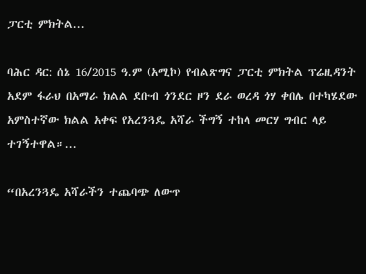ፓርቲ ምክትል...

ባሕር ዳር: ሰኔ 16/2015 ዓ.ም (አሚኮ) የብልጽግና ፓርቲ ምክትል ፕሬዚዳንት አደም ፋራህ በአማራ ክልል ደቡብ ጎንደር ዞን ደራ ወረዳ ጎሃ ቀበሌ በተካሄደው አምስተኛው ክልል አቀፍ የአረንጓዴ አሻራ ችግኝ ተከላ መርሃ ግብር ላይ ተገኝተዋል።...

“በአረንጓዴ አሻራችን ተጨባጭ ለውጥ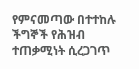የምናመጣው በተተከሉ ችግኞች የሕዝብ ተጠቃሚነት ሲረጋገጥ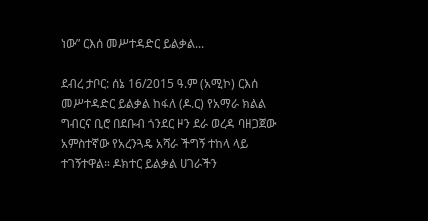ነው” ርእሰ መሥተዳድር ይልቃል...

ደብረ ታቦር: ሰኔ 16/2015 ዓ.ም (አሚኮ) ርእሰ መሥተዳድር ይልቃል ከፋለ (ዶ.ር) የአማራ ክልል ግብርና ቢሮ በደቡብ ጎንደር ዞን ደራ ወረዳ ባዘጋጀው አምስተኛው የአረንጓዴ አሻራ ችግኝ ተከላ ላይ ተገኝተዋል። ዶክተር ይልቃል ሀገራችን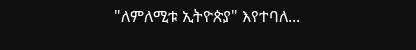"ለምለሚቱ ኢትዮጵያ" እየተባለ...